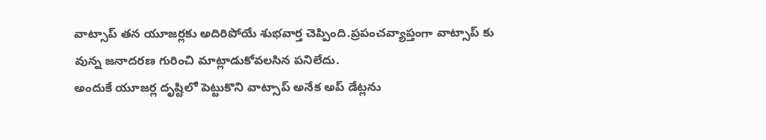వాట్సాప్ తన యూజర్లకు అదిరిపోయే శుభవార్త చెప్పింది.ప్రపంచవ్యాప్తంగా వాట్సాప్ కు వున్న జనాదరణ గురించి మాట్లాడుకోవలసిన పనిలేదు.
అందుకే యూజర్ల దృష్టిలో పెట్టుకొని వాట్సాప్ అనేక అప్ డేట్లను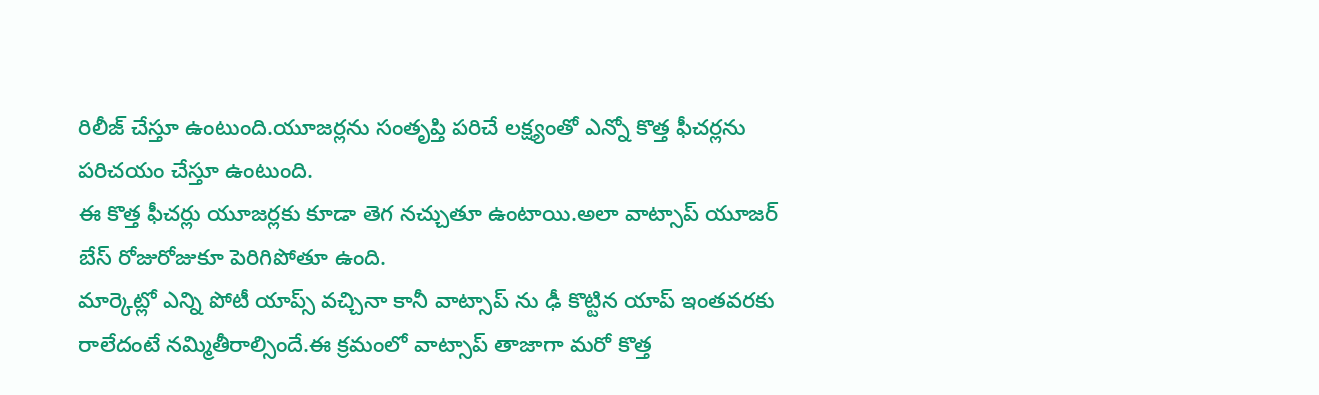రిలీజ్ చేస్తూ ఉంటుంది.యూజర్లను సంతృప్తి పరిచే లక్ష్యంతో ఎన్నో కొత్త ఫీచర్లను పరిచయం చేస్తూ ఉంటుంది.
ఈ కొత్త ఫీచర్లు యూజర్లకు కూడా తెగ నచ్చుతూ ఉంటాయి.అలా వాట్సాప్ యూజర్ బేస్ రోజురోజుకూ పెరిగిపోతూ ఉంది.
మార్కెట్లో ఎన్ని పోటీ యాప్స్ వచ్చినా కానీ వాట్సాప్ ను ఢీ కొట్టిన యాప్ ఇంతవరకు రాలేదంటే నమ్మితీరాల్సిందే.ఈ క్రమంలో వాట్సాప్ తాజాగా మరో కొత్త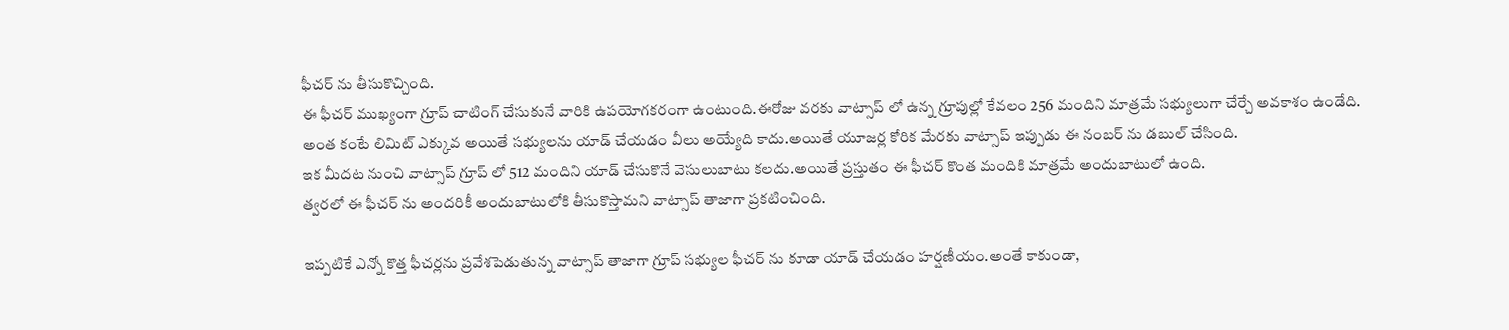ఫీచర్ ను తీసుకొచ్చింది.
ఈ ఫీచర్ ముఖ్యంగా గ్రూప్ చాటింగ్ చేసుకునే వారికి ఉపయోగకరంగా ఉంటుంది.ఈరోజు వరకు వాట్సాప్ లో ఉన్న గ్రూపుల్లో కేవలం 256 మందిని మాత్రమే సభ్యులుగా చేర్చే అవకాశం ఉండేది.
అంత కంటే లిమిట్ ఎక్కువ అయితే సభ్యులను యాడ్ చేయడం వీలు అయ్యేది కాదు.అయితే యూజర్ల కోరిక మేరకు వాట్సాప్ ఇప్పుడు ఈ నంబర్ ను డబుల్ చేసింది.
ఇక మీదట నుంచి వాట్సాప్ గ్రూప్ లో 512 మందిని యాడ్ చేసుకొనే వెసులుబాటు కలదు.అయితే ప్రస్తుతం ఈ ఫీచర్ కొంత మందికి మాత్రమే అందుబాటులో ఉంది.
త్వరలో ఈ ఫీచర్ ను అందరికీ అందుబాటులోకి తీసుకొస్తామని వాట్సాప్ తాజాగా ప్రకటించింది.

ఇప్పటికే ఎన్నో కొత్త ఫీచర్లను ప్రవేశపెడుతున్న వాట్సాప్ తాజాగా గ్రూప్ సభ్యుల ఫీచర్ ను కూడా యాడ్ చేయడం హర్షణీయం.అంతే కాకుండా,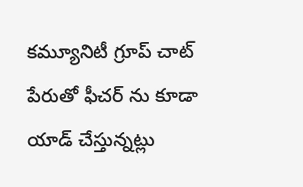కమ్యూనిటీ గ్రూప్ చాట్ పేరుతో ఫీచర్ ను కూడా యాడ్ చేస్తున్నట్లు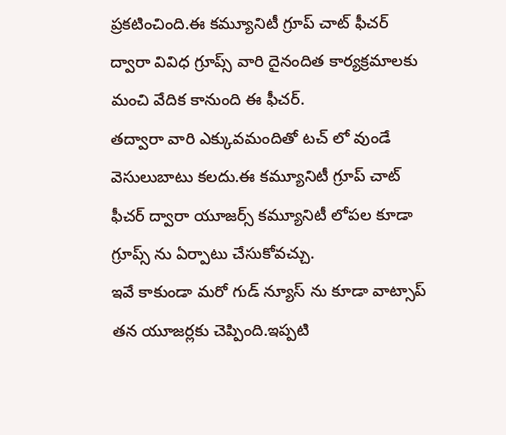ప్రకటించింది.ఈ కమ్యూనిటీ గ్రూప్ చాట్ ఫీచర్ ద్వారా వివిధ గ్రూప్స్ వారి దైనందిత కార్యక్రమాలకు మంచి వేదిక కానుంది ఈ ఫీచర్.
తద్వారా వారి ఎక్కువమందితో టచ్ లో వుండే వెసులుబాటు కలదు.ఈ కమ్యూనిటీ గ్రూప్ చాట్ ఫీచర్ ద్వారా యూజర్స్ కమ్యూనిటీ లోపల కూడా గ్రూప్స్ ను ఏర్పాటు చేసుకోవచ్చు.
ఇవే కాకుండా మరో గుడ్ న్యూస్ ను కూడా వాట్సాప్ తన యూజర్లకు చెప్పింది.ఇప్పటి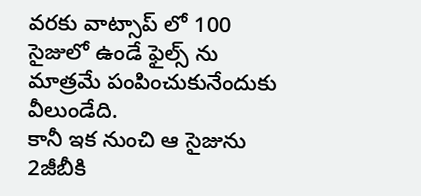వరకు వాట్సాప్ లో 100 సైజులో ఉండే ఫైల్స్ ను మాత్రమే పంపించుకునేందుకు వీలుండేది.
కానీ ఇక నుంచి ఆ సైజును 2జీబీకి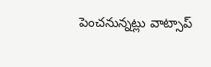పెంచనున్నట్లు వాట్సాప్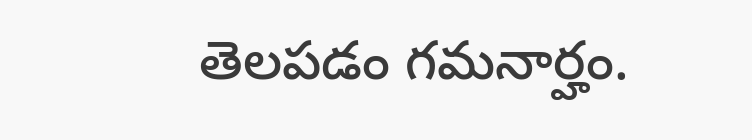తెలపడం గమనార్హం.